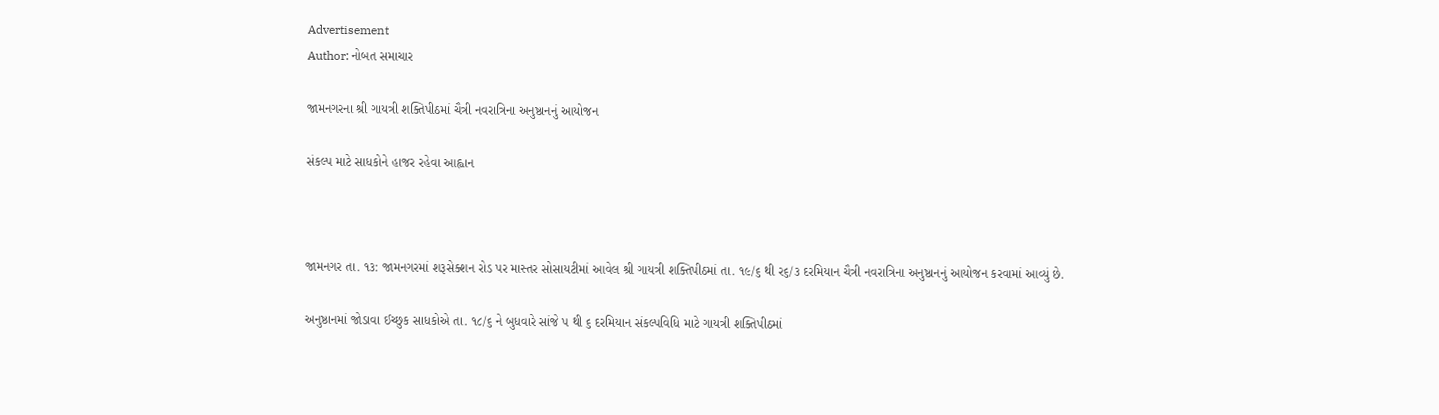Advertisement
Author: નોબત સમાચાર

જામનગરના શ્રી ગાયત્રી શક્તિપીઠમાં ચૈત્રી નવરાત્રિના અનુષ્ઠાનનું આયોજન

સંકલ્પ માટે સાધકોને હાજર રહેવા આહ્વાન



જામનગર તા. ૧૩: જામનગરમાં શરૂસેક્શન રોડ પર માસ્તર સોસાયટીમાં આવેલ શ્રી ગાયત્રી શક્તિપીઠમાં તા. ૧૯/૬ થી ર૬/૩ દરમિયાન ચૈત્રી નવરાત્રિના અનુષ્ઠાનનું આયોજન કરવામાં આવ્યું છે.

અનુષ્ઠાનમાં જોડાવા ઈચ્છુક સાધકોએ તા. ૧૮/૬ ને બુધવારે સાંજે પ થી ૬ દરમિયાન સંકલ્પવિધિ માટે ગાયત્રી શક્તિપીઠમાં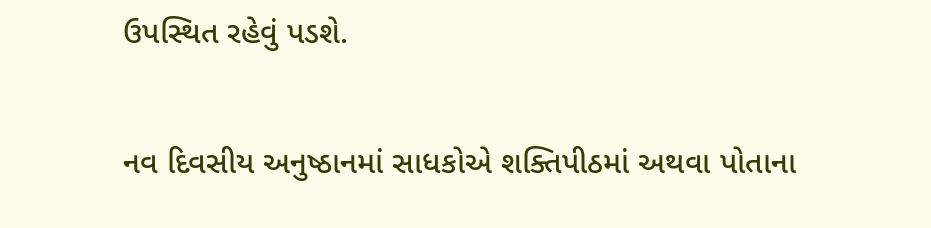ઉપસ્થિત રહેવું પડશે.

નવ દિવસીય અનુષ્ઠાનમાં સાધકોએ શક્તિપીઠમાં અથવા પોતાના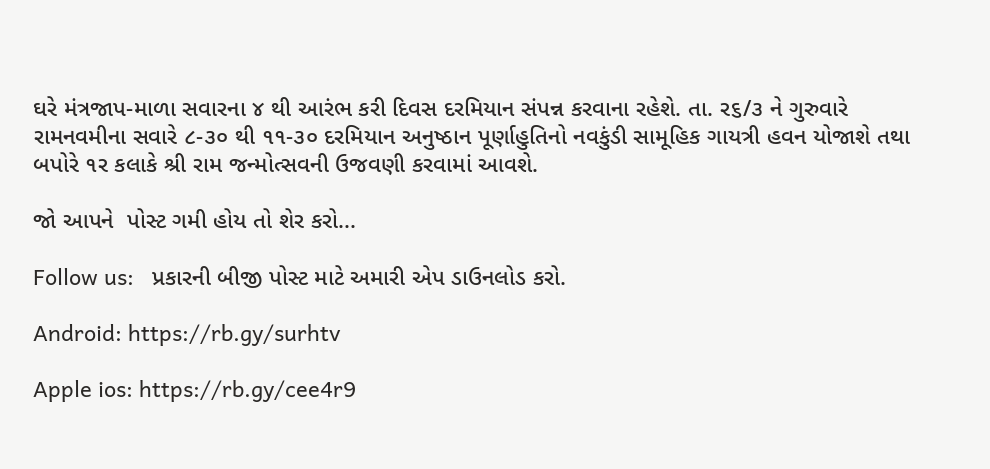ઘરે મંત્રજાપ-માળા સવારના ૪ થી આરંભ કરી દિવસ દરમિયાન સંપન્ન કરવાના રહેશે. તા. ર૬/૩ ને ગુરુવારે રામનવમીના સવારે ૮-૩૦ થી ૧૧-૩૦ દરમિયાન અનુષ્ઠાન પૂર્ણાહુતિનો નવકુંડી સામૂહિક ગાયત્રી હવન યોજાશે તથા બપોરે ૧ર કલાકે શ્રી રામ જન્મોત્સવની ઉજવણી કરવામાં આવશે.

જો આપને  પોસ્ટ ગમી હોય તો શેર કરો...

Follow us:   પ્રકારની બીજી પોસ્ટ માટે અમારી એપ ડાઉનલોડ કરો.

Android: https://rb.gy/surhtv

Apple ios: https://rb.gy/cee4r9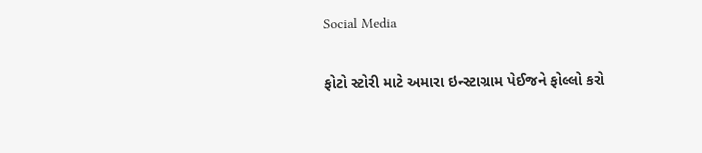Social Media

ફોટો સ્ટોરી માટે અમારા ઇન્સ્ટાગ્રામ પેઈજને ફોલ્લો કરો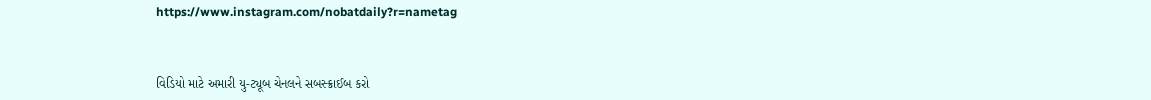https://www.instagram.com/nobatdaily?r=nametag



વિડિયો માટે અમારી યુ-ટ્યૂબ ચેનલને સબસ્ક્રાઈબ કરો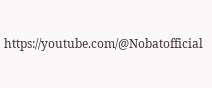https://youtube.com/@Nobatofficial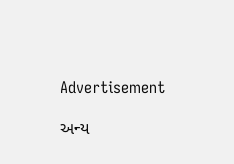Advertisement

અન્ય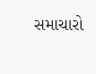સમાચારો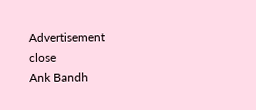Advertisement
close
Ank Bandh